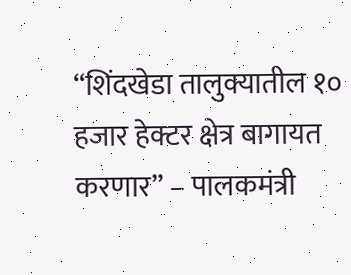“शिंदखेडा तालुक्यातील १० हजार हेक्टर क्षेत्र बागायत करणार” – पालकमंत्री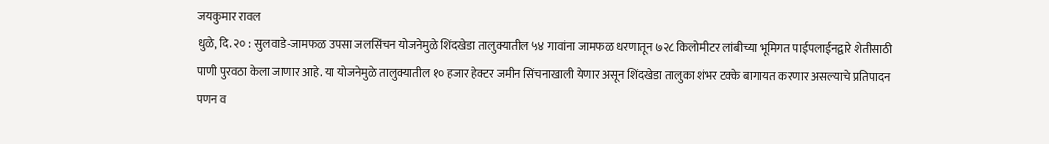जयकुमार रावल
धुळे, दि. २० : सुलवाडे-जामफळ उपसा जलसिंचन योजनेमुळे शिंदखेडा तालुक्यातील ५४ गावांना जामफळ धरणातून ७२८ किलोमीटर लांबीच्या भूमिगत पाईपलाईनद्वारे शेतीसाठी पाणी पुरवठा केला जाणार आहे. या योजनेमुळे तालुक्यातील १० हजार हेक्टर जमीन सिंचनाखाली येणार असून शिंदखेडा तालुका शंभर टक्के बागायत करणार असल्याचे प्रतिपादन पणन व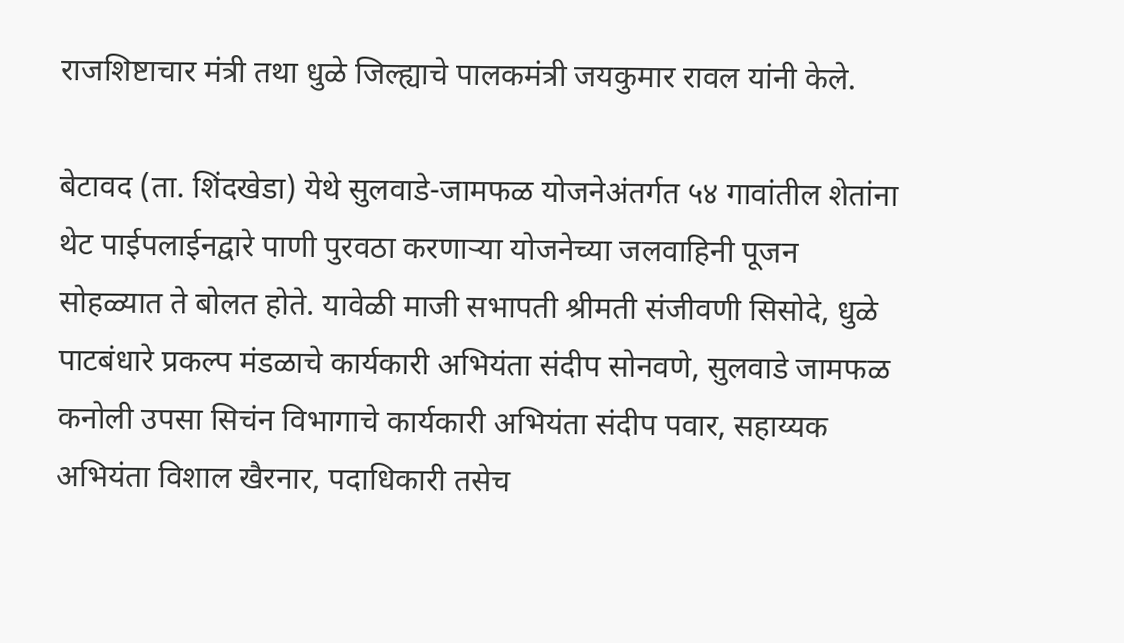राजशिष्टाचार मंत्री तथा धुळे जिल्ह्याचे पालकमंत्री जयकुमार रावल यांनी केले.

बेटावद (ता. शिंदखेडा) येथे सुलवाडे-जामफळ योजनेअंतर्गत ५४ गावांतील शेतांना थेट पाईपलाईनद्वारे पाणी पुरवठा करणाऱ्या योजनेच्या जलवाहिनी पूजन सोहळ्यात ते बोलत होते. यावेळी माजी सभापती श्रीमती संजीवणी सिसोदे, धुळे पाटबंधारे प्रकल्प मंडळाचे कार्यकारी अभियंता संदीप सोनवणे, सुलवाडे जामफळ कनोली उपसा सिचंन विभागाचे कार्यकारी अभियंता संदीप पवार, सहाय्यक अभियंता विशाल खैरनार, पदाधिकारी तसेच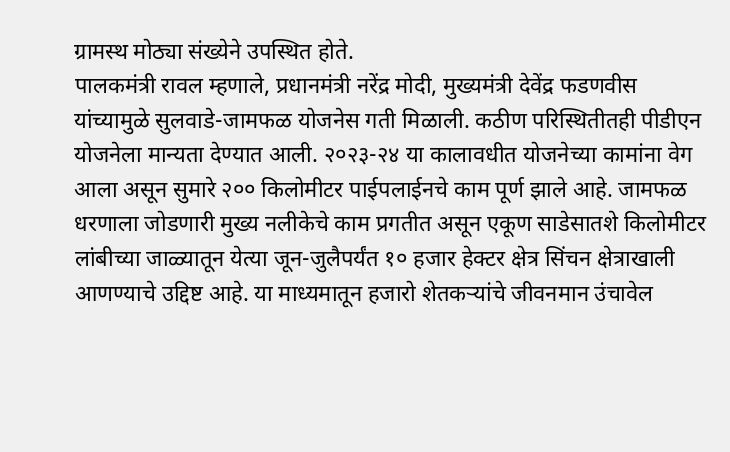ग्रामस्थ मोठ्या संख्येने उपस्थित होते.
पालकमंत्री रावल म्हणाले, प्रधानमंत्री नरेंद्र मोदी, मुख्यमंत्री देवेंद्र फडणवीस यांच्यामुळे सुलवाडे-जामफळ योजनेस गती मिळाली. कठीण परिस्थितीतही पीडीएन योजनेला मान्यता देण्यात आली. २०२३-२४ या कालावधीत योजनेच्या कामांना वेग आला असून सुमारे २०० किलोमीटर पाईपलाईनचे काम पूर्ण झाले आहे. जामफळ धरणाला जोडणारी मुख्य नलीकेचे काम प्रगतीत असून एकूण साडेसातशे किलोमीटर लांबीच्या जाळ्यातून येत्या जून-जुलैपर्यंत १० हजार हेक्टर क्षेत्र सिंचन क्षेत्राखाली आणण्याचे उद्दिष्ट आहे. या माध्यमातून हजारो शेतकऱ्यांचे जीवनमान उंचावेल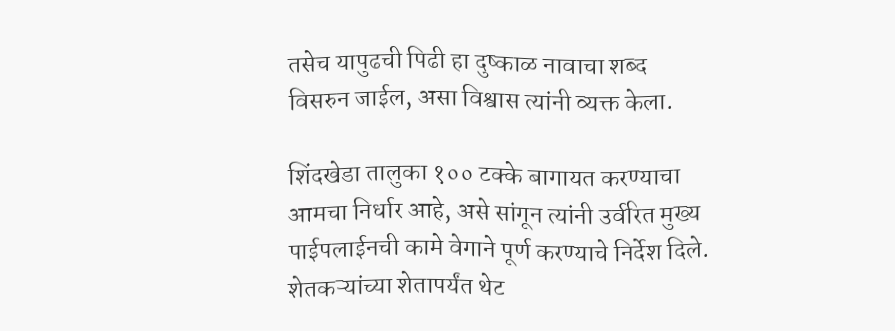तसेच यापुढची पिढी हा दुष्काळ नावाचा शब्द विसरुन जाईल, असा विश्वास त्यांनी व्यक्त केला.

शिंदखेडा तालुका १०० टक्के बागायत करण्याचा आमचा निर्धार आहे, असे सांगून त्यांनी उर्वरित मुख्य पाईपलाईनची कामे वेगाने पूर्ण करण्याचे निर्देश दिले. शेतकऱ्यांच्या शेतापर्यंत थेट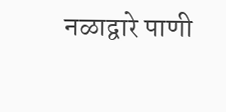नळाद्वारे पाणी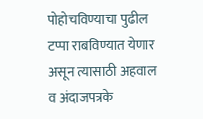पोहोचविण्याचा पुढील टप्पा राबविण्यात येणार असून त्यासाठी अहवाल व अंदाजपत्रके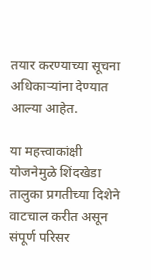तयार करण्याच्या सूचना अधिकाऱ्यांना देण्यात आल्या आहेत.

या महत्त्वाकांक्षी योजनेमुळे शिंदखेडा तालुका प्रगतीच्या दिशेने वाटचाल करीत असून संपूर्ण परिसर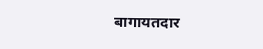बागायतदार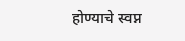होण्याचे स्वप्न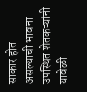साकार होत असल्याची भावना उपस्थित शेतकऱ्यांनी यावेळी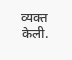व्यक्त केली.